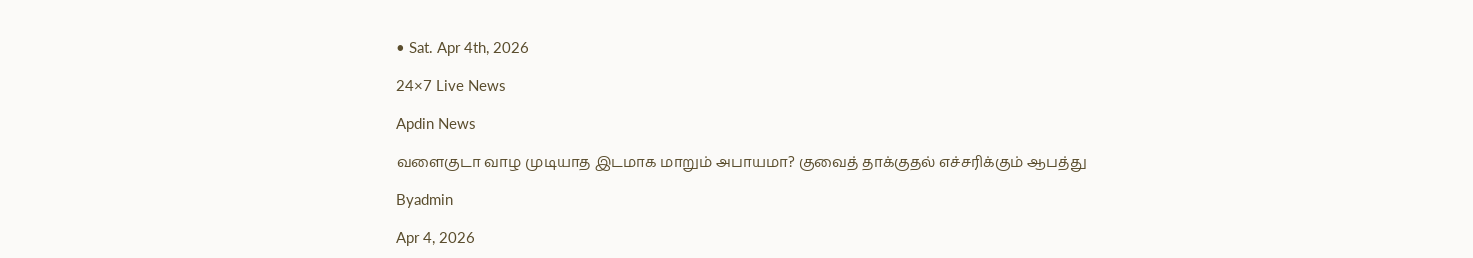• Sat. Apr 4th, 2026

24×7 Live News

Apdin News

வளைகுடா வாழ முடியாத இடமாக மாறும் அபாயமா? குவைத் தாக்குதல் எச்சரிக்கும் ஆபத்து

Byadmin

Apr 4, 2026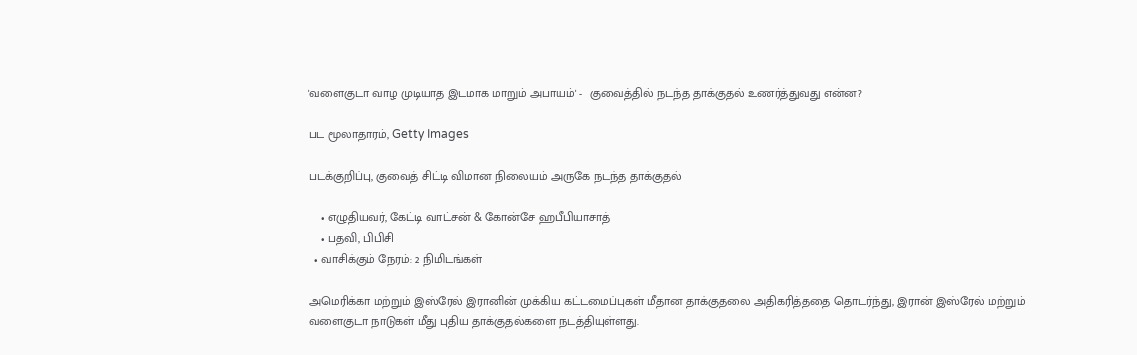'வளைகுடா வாழ முடியாத இடமாக மாறும் அபாயம்' -  குவைத்தில் நடந்த தாக்குதல் உணர்த்துவது என்ன?

பட மூலாதாரம், Getty Images

படக்குறிப்பு, குவைத் சிட்டி விமான நிலையம் அருகே நடந்த தாக்குதல்

    • எழுதியவர், கேட்டி வாட்சன் & கோன்சே ஹபீபியாசாத்
    • பதவி, பிபிசி
  • வாசிக்கும் நேரம்: 2 நிமிடங்கள்

அமெரிக்கா மற்றும் இஸ்ரேல் இரானின் முக்கிய கட்டமைப்புகள் மீதான தாக்குதலை அதிகரித்ததை தொடர்ந்து, இரான் இஸ்ரேல் மற்றும் வளைகுடா நாடுகள் மீது புதிய தாக்குதல்களை நடத்தியுள்ளது.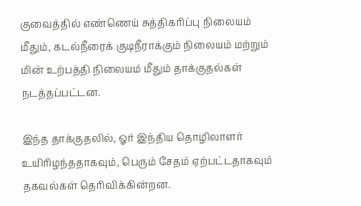குவைத்தில் எண்ணெய் சுத்திகரிப்பு நிலையம் மீதும், கடல்நீரைக் குடிநீராக்கும் நிலையம் மற்றும் மின் உற்பத்தி நிலையம் மீதும் தாக்குதல்கள் நடத்தப்பட்டன.

இந்த தாக்குதலில், ஓர் இந்திய தொழிலாளர் உயிரிழந்ததாகவும், பெரும் சேதம் ஏற்பட்டதாகவும் தகவல்கள் தெரிவிக்கின்றன.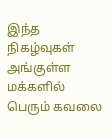இந்த நிகழ்வுகள் அங்குள்ள மக்களில் பெரும் கவலை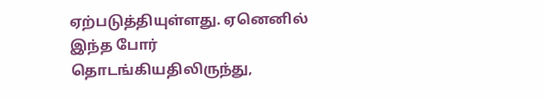ஏற்படுத்தியுள்ளது. ஏனெனில் இந்த போர் தொடங்கியதிலிருந்து,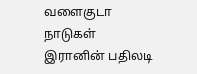வளைகுடா நாடுகள் இரானின் பதிலடி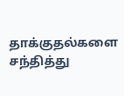தாக்குதல்களை சந்தித்து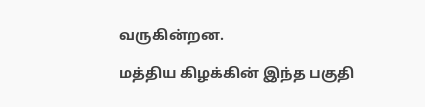வருகின்றன.

மத்திய கிழக்கின் இந்த பகுதி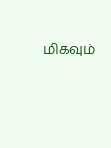மிகவும்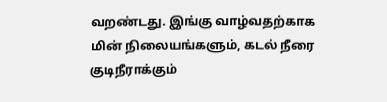வறண்டது. இங்கு வாழ்வதற்காக மின் நிலையங்களும், கடல் நீரை குடிநீராக்கும்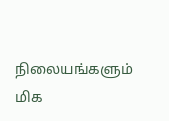நிலையங்களும் மிக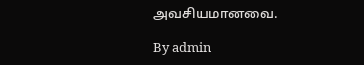அவசியமானவை.

By admin